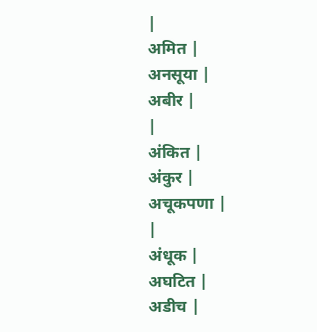|
अमित |
अनसूया |
अबीर |
|
अंकित |
अंकुर |
अचूकपणा |
|
अंधूक |
अघटित |
अडीच |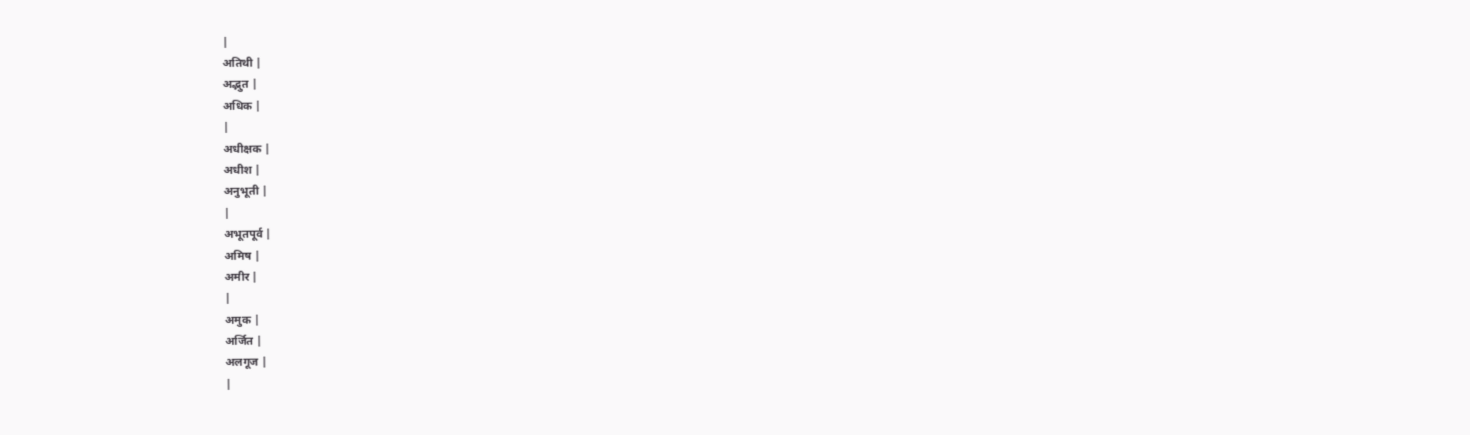|
अतिथी |
अद्भुत |
अधिक |
|
अधीक्षक |
अधीश |
अनुभूती |
|
अभूतपूर्व |
अमिष |
अमीर |
|
अमुक |
अर्जित |
अलगूज |
|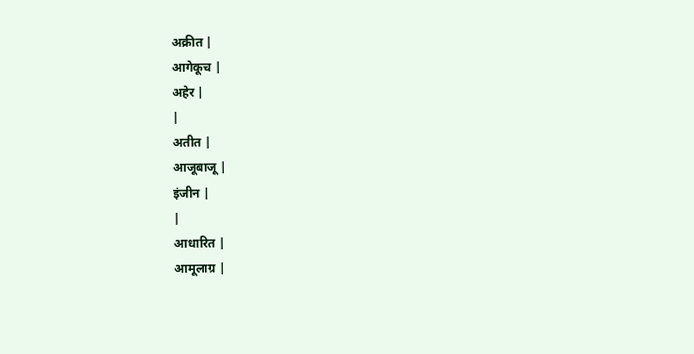अक्रीत |
आगेकूच |
अहेर |
|
अतीत |
आजूबाजू |
इंजीन |
|
आधारित |
आमूलाग्र |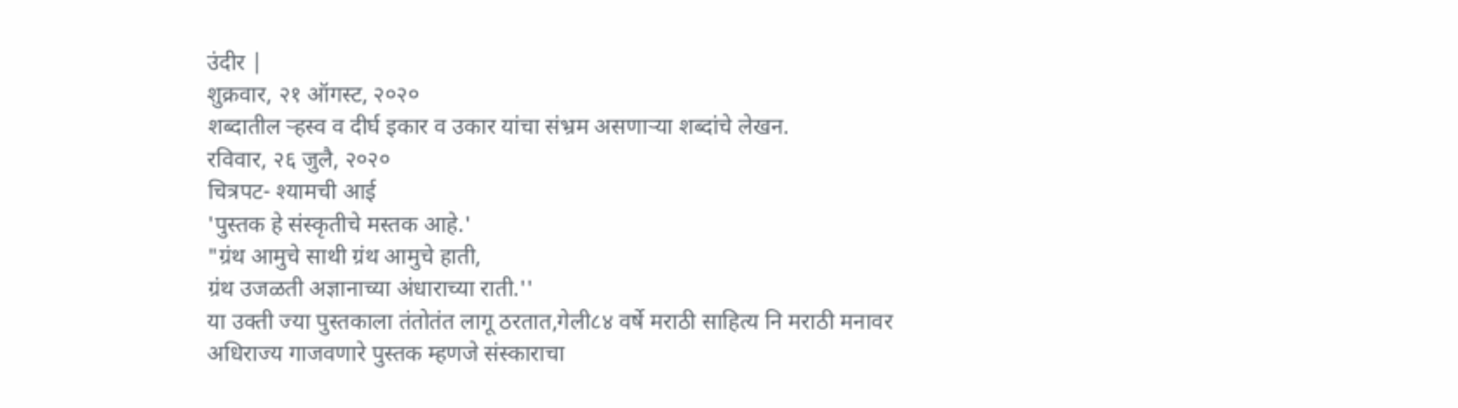उंदीर |
शुक्रवार, २१ ऑगस्ट, २०२०
शब्दातील ऱ्हस्व व दीर्घ इकार व उकार यांचा संभ्रम असणाऱ्या शब्दांचे लेखन.
रविवार, २६ जुलै, २०२०
चित्रपट- श्यामची आई
'पुस्तक हे संस्कृतीचे मस्तक आहे.'
"ग्रंथ आमुचे साथी ग्रंथ आमुचे हाती,
ग्रंथ उजळती अज्ञानाच्या अंधाराच्या राती.''
या उक्ती ज्या पुस्तकाला तंतोतंत लागू ठरतात,गेली८४ वर्षे मराठी साहित्य नि मराठी मनावर अधिराज्य गाजवणारे पुस्तक म्हणजे संस्काराचा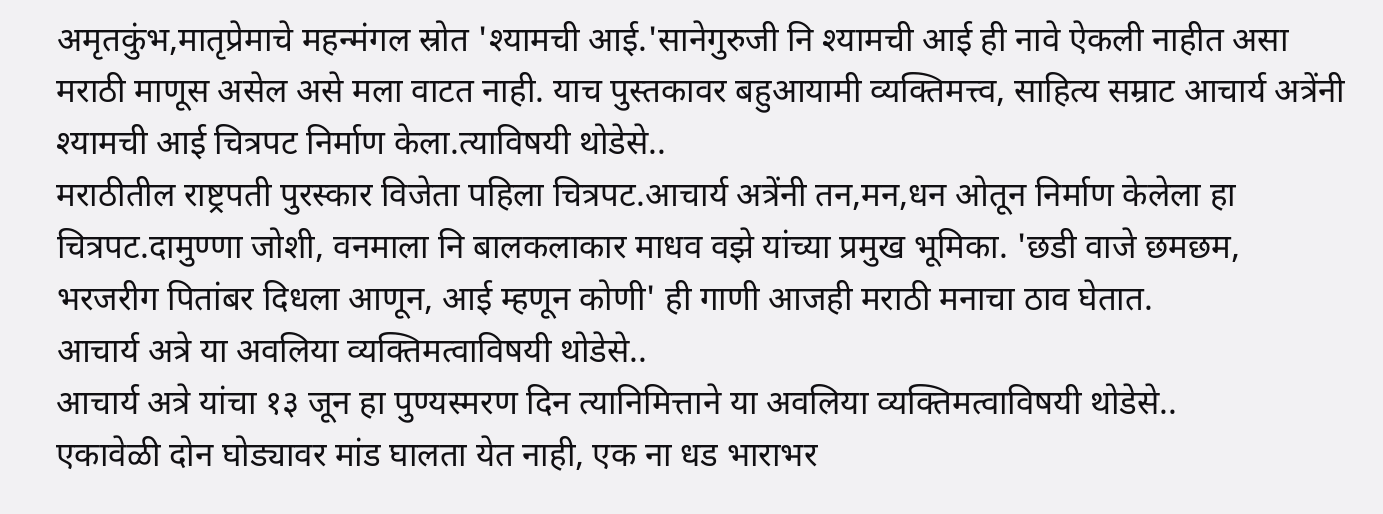अमृतकुंभ,मातृप्रेमाचे महन्मंगल स्रोत 'श्यामची आई.'सानेगुरुजी नि श्यामची आई ही नावे ऐकली नाहीत असा मराठी माणूस असेल असे मला वाटत नाही. याच पुस्तकावर बहुआयामी व्यक्तिमत्त्व, साहित्य सम्राट आचार्य अत्रेंनी श्यामची आई चित्रपट निर्माण केला.त्याविषयी थोडेसे..
मराठीतील राष्ट्रपती पुरस्कार विजेता पहिला चित्रपट.आचार्य अत्रेंनी तन,मन,धन ओतून निर्माण केलेला हा चित्रपट.दामुण्णा जोशी, वनमाला नि बालकलाकार माधव वझे यांच्या प्रमुख भूमिका. 'छडी वाजे छमछम, भरजरीग पितांबर दिधला आणून, आई म्हणून कोणी' ही गाणी आजही मराठी मनाचा ठाव घेतात.
आचार्य अत्रे या अवलिया व्यक्तिमत्वाविषयी थोडेसे..
आचार्य अत्रे यांचा १३ जून हा पुण्यस्मरण दिन त्यानिमित्ताने या अवलिया व्यक्तिमत्वाविषयी थोडेसे..
एकावेळी दोन घोड्यावर मांड घालता येत नाही, एक ना धड भाराभर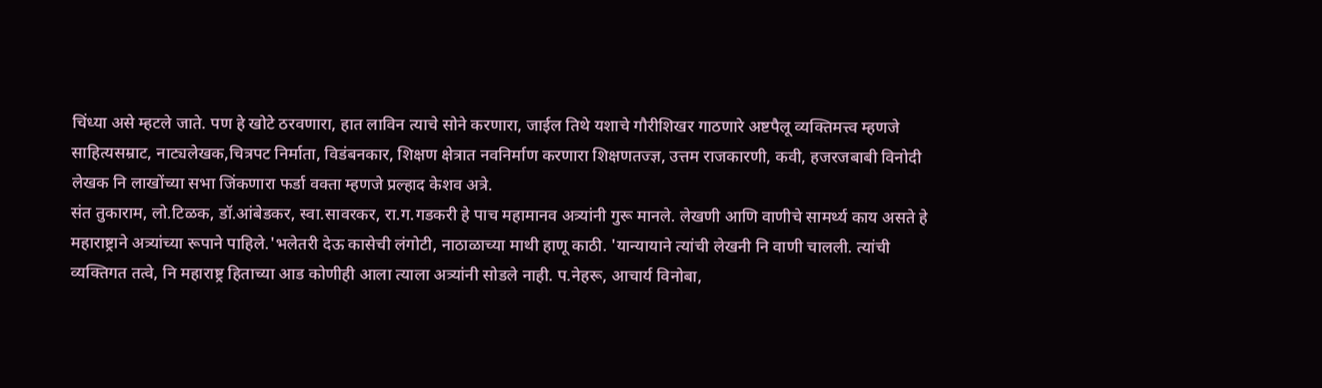चिंध्या असे म्हटले जाते. पण हे खोटे ठरवणारा, हात लाविन त्याचे सोने करणारा, जाईल तिथे यशाचे गौरीशिखर गाठणारे अष्टपैलू व्यक्तिमत्त्व म्हणजे साहित्यसम्राट, नाट्यलेखक,चित्रपट निर्माता, विडंबनकार, शिक्षण क्षेत्रात नवनिर्माण करणारा शिक्षणतज्ज्ञ, उत्तम राजकारणी, कवी, हजरजबाबी विनोदी लेखक नि लाखोंच्या सभा जिंकणारा फर्डा वक्ता म्हणजे प्रल्हाद केशव अत्रे.
संत तुकाराम, लो.टिळक, डॉ.आंबेडकर, स्वा.सावरकर, रा.ग.गडकरी हे पाच महामानव अत्र्यांनी गुरू मानले. लेखणी आणि वाणीचे सामर्थ्य काय असते हे महाराष्ट्राने अत्र्यांच्या रूपाने पाहिले.'भलेतरी देऊ कासेची लंगोटी, नाठाळाच्या माथी हाणू काठी. 'यान्यायाने त्यांची लेखनी नि वाणी चालली. त्यांची व्यक्तिगत तत्वे, नि महाराष्ट्र हिताच्या आड कोणीही आला त्याला अत्र्यांनी सोडले नाही. प.नेहरू, आचार्य विनोबा,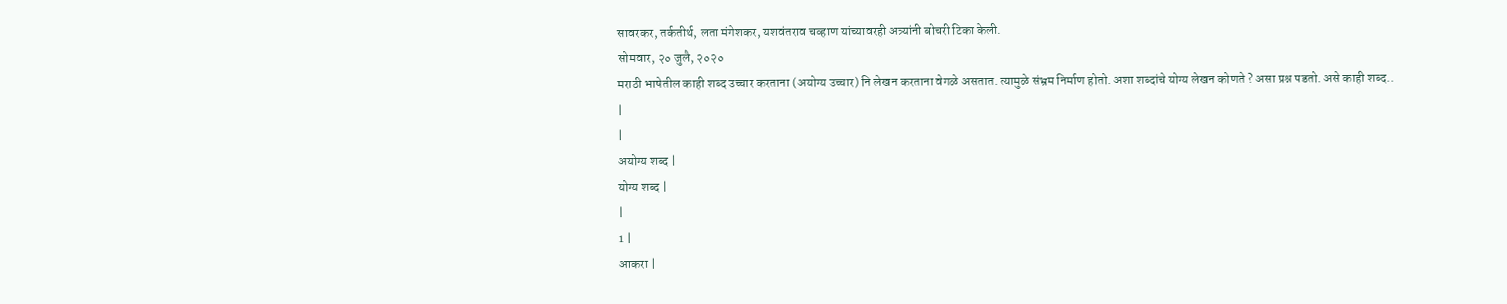सावरकर, तर्कतीर्थ, लता मंगेशकर, यशवंतराव चव्हाण यांच्यावरही अत्र्यांनी बोचरी टिका केली.
सोमवार, २० जुलै, २०२०
मराठी भाषेतील काही शब्द उच्चार करताना (अयोग्य उच्चार) नि लेखन करताना वेगळे असतात. त्यामुळे संभ्रम निर्माण होतो. अशा शब्दांचे योग्य लेखन कोणते ? असा प्रश्न पडतो. असे काही शब्द..
|
|
अयोग्य शब्द |
योग्य शब्द |
|
1 |
आकरा |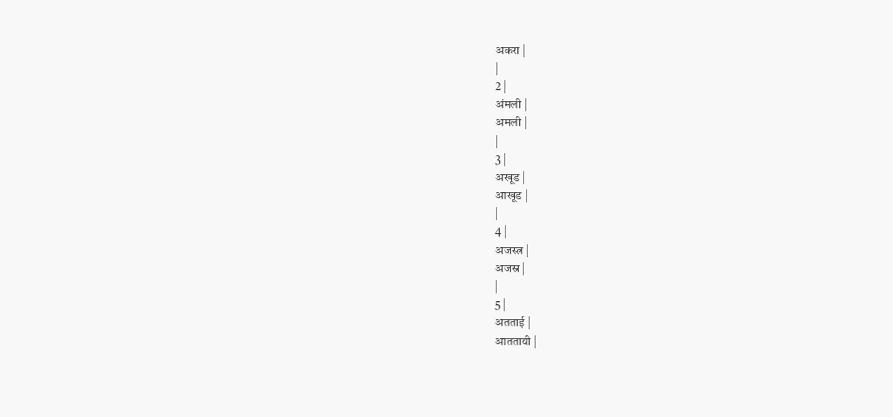अकरा |
|
2 |
अंमली |
अमली |
|
3 |
अखूड |
आखूड |
|
4 |
अजस्त्र |
अजस्र |
|
5 |
अतताई |
आततायी |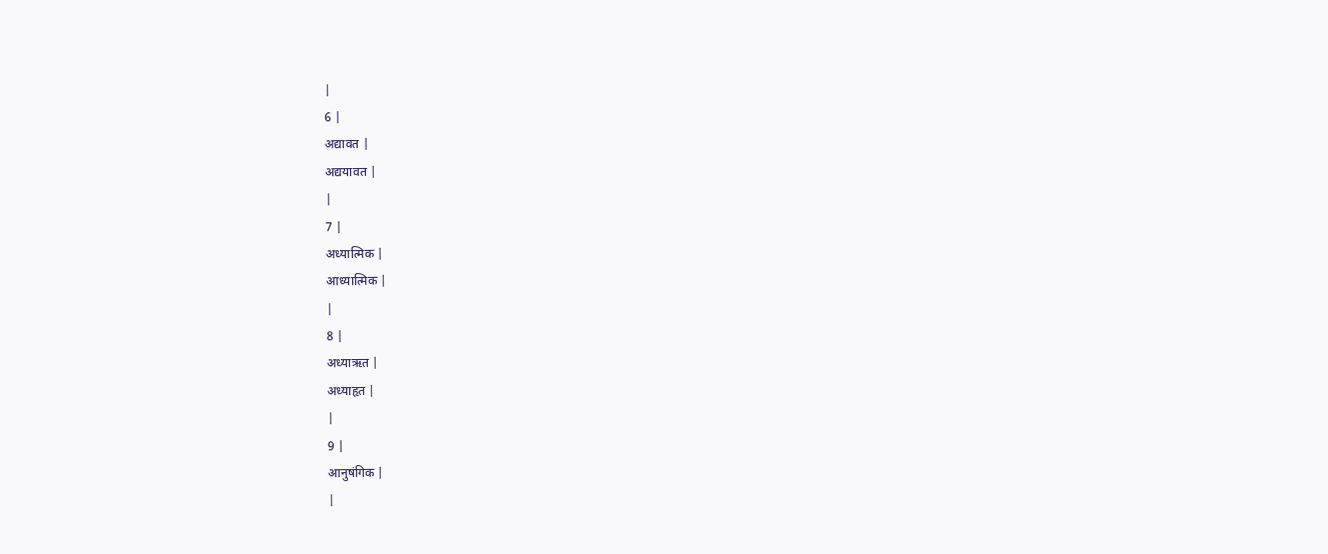|
6 |
अद्यावत |
अद्ययावत |
|
7 |
अध्यात्मिक |
आध्यात्मिक |
|
8 |
अध्याऋत |
अध्याहृत |
|
9 |
आनुषंगिक |
|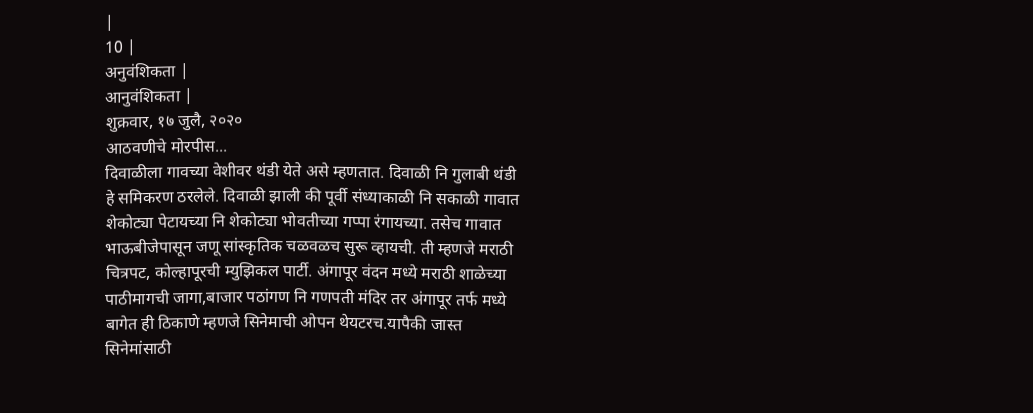|
10 |
अनुवंशिकता |
आनुवंशिकता |
शुक्रवार, १७ जुलै, २०२०
आठवणीचे मोरपीस...
दिवाळीला गावच्या वेशीवर थंडी येते असे म्हणतात. दिवाळी नि गुलाबी थंडी हे समिकरण ठरलेले. दिवाळी झाली की पूर्वी संध्याकाळी नि सकाळी गावात शेकोट्या पेटायच्या नि शेकोट्या भोवतीच्या गप्पा रंगायच्या. तसेच गावात भाऊबीजेपासून जणू सांस्कृतिक चळवळच सुरू व्हायची. ती म्हणजे मराठी चित्रपट, कोल्हापूरची म्युझिकल पार्टी. अंगापूर वंदन मध्ये मराठी शाळेच्या पाठीमागची जागा,बाजार पठांगण नि गणपती मंदिर तर अंगापूर तर्फ मध्ये बागेत ही ठिकाणे म्हणजे सिनेमाची ओपन थेयटरच.यापैकी जास्त सिनेमांसाठी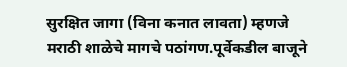सुरक्षित जागा (विना कनात लावता) म्हणजे मराठी शाळेचे मागचे पठांगण.पूर्वेकडील बाजूने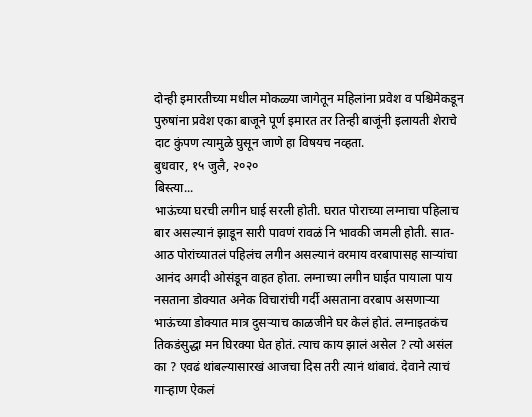दोन्ही इमारतीच्या मधील मोकळ्या जागेतून महिलांना प्रवेश व पश्चिमेकडून पुरुषांना प्रवेश एका बाजूने पूर्ण इमारत तर तिन्ही बाजूंनी इलायती शेराचे दाट कुंपण त्यामुळे घुसून जाणे हा विषयच नव्हता.
बुधवार, १५ जुलै, २०२०
बिस्त्या...
भाऊंच्या घरची लगीन घाई सरली होती. घरात पोराच्या लग्नाचा पहिलाच बार असल्यानं झाडून सारी पावणं रावळं नि भावकी जमली होती. सात-आठ पोरांच्यातलं पहिलंच लगीन असल्यानं वरमाय वरबापासह साऱ्यांचा आनंद अगदी ओसंडून वाहत होता. लग्नाच्या लगीन घाईत पायाला पाय नसताना डोक्यात अनेक विचारांची गर्दी असताना वरबाप असणाऱ्या भाऊंच्या डोक्यात मात्र दुसऱ्याच काळजीने घर केलं होतं. लग्नाइतकंच तिकडंसुद्धा मन घिरक्या घेत होतं. त्याच काय झालं असेल ? त्यो असंल का ? एवढं थांबल्यासारखं आजचा दिस तरी त्यानं थांबावं. देवाने त्याचं गाऱ्हाण ऐकलं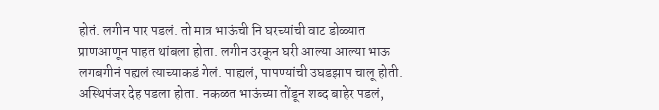होतं. लगीन पार पडलं. तो मात्र भाऊंची नि घरच्यांची वाट डोळ्यात प्राणआणून पाहत थांबला होता. लगीन उरकून घरी आल्या आल्या भाऊ लगबगीनं पह्यलं त्याच्याकडं गेलं. पाह्यलं, पापण्यांची उघडझाप चालू होती. अस्थिपंजर देह पडला होता. नकळत भाऊंच्या तोंडून शब्द बाहेर पडलं,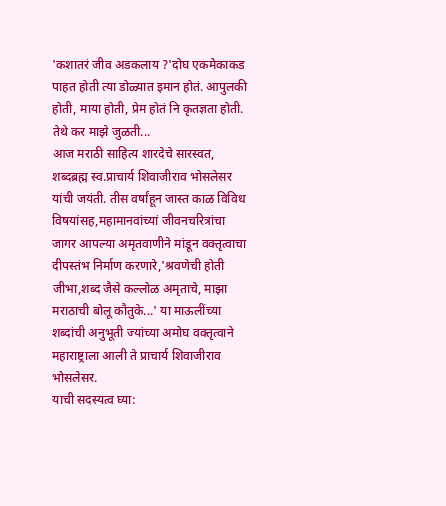'कशातरं जीव अडकलाय ?'दोघ एकमेकाकड पाहत होती त्या डोळ्यात इमान होतं. आपुलकी होती, माया होती, प्रेम होतं नि कृतज्ञता होती.
तेथे कर माझे जुळती...
आज मराठी साहित्य शारदेचे सारस्वत, शब्दब्रह्म स्व.प्राचार्य शिवाजीराव भोसलेसर यांची जयंती. तीस वर्षांहून जास्त काळ विविध विषयांसह,महामानवांच्यां जीवनचरित्रांचा जागर आपल्या अमृतवाणीने मांडून वक्तृत्वाचा दीपस्तंभ निर्माण करणारे,'श्रवणेची होती जीभा,शब्द जैसे कल्लोळ अमृताचे, माझा मराठाची बोलू कौतुके...' या माऊलींच्या शब्दांची अनुभूती ज्यांच्या अमोघ वक्तृत्वाने महाराष्ट्राला आली ते प्राचार्य शिवाजीराव भोसलेसर.
याची सदस्यत्व घ्या: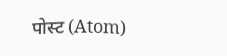पोस्ट (Atom)